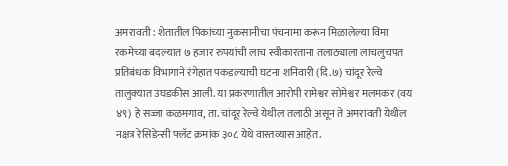अमरावती : शेतातील पिकांच्या नुकसानीचा पंचनामा करून मिळालेल्या विमा रकमेच्या बदल्यात ७ हजार रुपयांची लाच स्वीकारताना तलाठ्याला लाचलुचपत प्रतिबंधक विभागाने रंगेहात पकडल्याची घटना शनिवारी (दि.७) चांदूर रेल्वे तालुक्यात उघडकीस आली. या प्रकरणातील आरोपी रामेश्वर सोमेश्वर मलमकर (वय ४९) हे सज्जा कळमगाव, ता. चांदूर रेल्वे येथील तलाठी असून ते अमरावती येथील नक्षत्र रेसिडेन्सी फ्लॅट क्रमांक ३०८ येथे वास्तव्यास आहेत.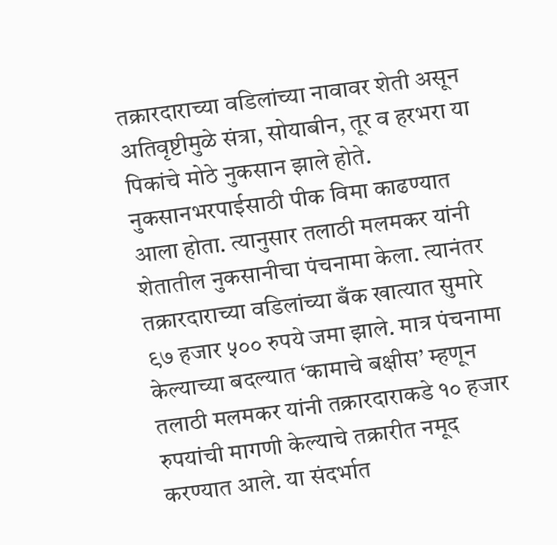तक्रारदाराच्या वडिलांच्या नावावर शेती असून अतिवृष्टीमुळे संत्रा, सोयाबीन, तूर व हरभरा या पिकांचे मोठे नुकसान झाले होते. नुकसानभरपाईसाठी पीक विमा काढण्यात आला होता. त्यानुसार तलाठी मलमकर यांनी शेतातील नुकसानीचा पंचनामा केला. त्यानंतर तक्रारदाराच्या वडिलांच्या बँक खात्यात सुमारे ९७ हजार ५०० रुपये जमा झाले. मात्र पंचनामा केल्याच्या बदल्यात ‘कामाचे बक्षीस’ म्हणून तलाठी मलमकर यांनी तक्रारदाराकडे १० हजार रुपयांची मागणी केल्याचे तक्रारीत नमूद करण्यात आले. या संदर्भात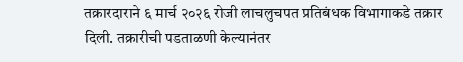तक्रारदाराने ६ मार्च २०२६ रोजी लाचलुचपत प्रतिबंधक विभागाकडे तक्रार दिली. तक्रारीची पडताळणी केल्यानंतर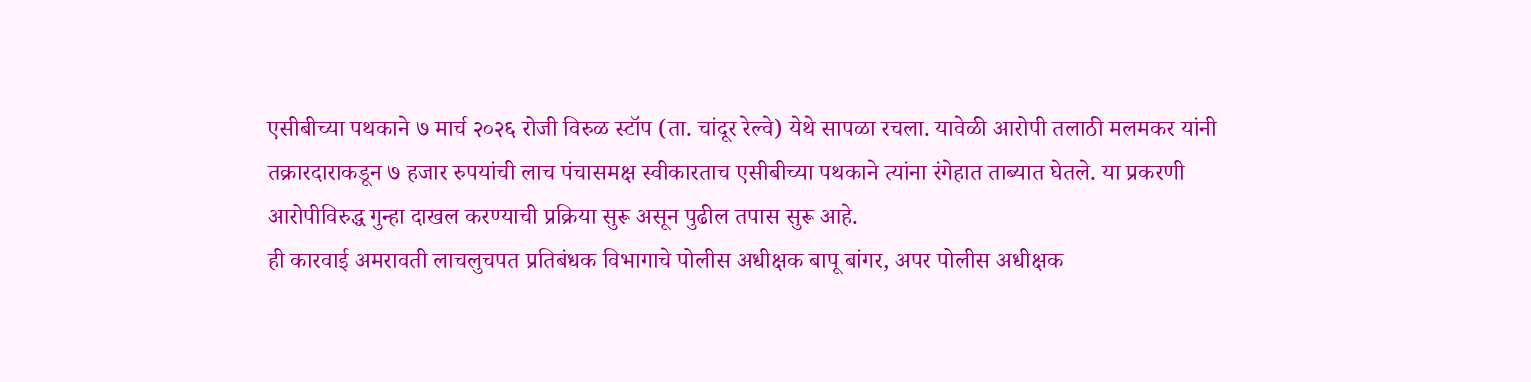एसीबीच्या पथकाने ७ मार्च २०२६ रोजी विरुळ स्टॉप (ता. चांदूर रेल्वे) येथे सापळा रचला. यावेळी आरोपी तलाठी मलमकर यांनी तक्रारदाराकडून ७ हजार रुपयांची लाच पंचासमक्ष स्वीकारताच एसीबीच्या पथकाने त्यांना रंगेहात ताब्यात घेतले. या प्रकरणी आरोपीविरुद्ध गुन्हा दाखल करण्याची प्रक्रिया सुरू असून पुढील तपास सुरू आहे.
ही कारवाई अमरावती लाचलुचपत प्रतिबंधक विभागाचे पोलीस अधीक्षक बापू बांगर, अपर पोलीस अधीक्षक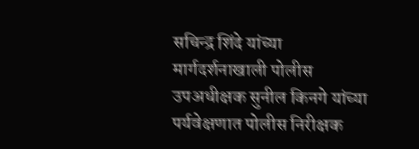सचिन्द्र शिंदे यांच्या मार्गदर्शनाखाली पोलीस उपअधीक्षक सुनील किनगे यांच्या पर्यवेक्षणात पोलीस निरीक्षक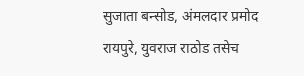सुजाता बन्सोड, अंमलदार प्रमोद रायपुरे, युवराज राठोड तसेच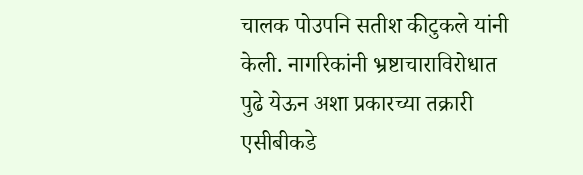चालक पोउपनि सतीश कीटुकले यांनी केली. नागरिकांनी भ्रष्टाचाराविरोधात पुढे येऊन अशा प्रकारच्या तक्रारी एसीबीकडे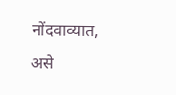नोंदवाव्यात, असे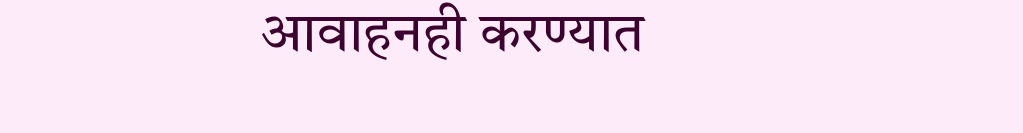आवाहनही करण्यात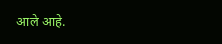आले आहे.